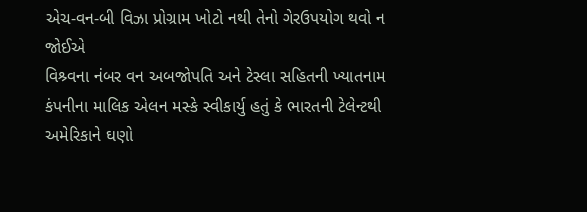એચ-વન-બી વિઝા પ્રોગ્રામ ખોટો નથી તેનો ગેરઉપયોગ થવો ન જોઈએ
વિશ્ર્વના નંબર વન અબજોપતિ અને ટેસ્લા સહિતની ખ્યાતનામ કંપનીના માલિક એલન મસ્કે સ્વીકાર્યુ હતું કે ભારતની ટેલેન્ટથી અમેરિકાને ઘણો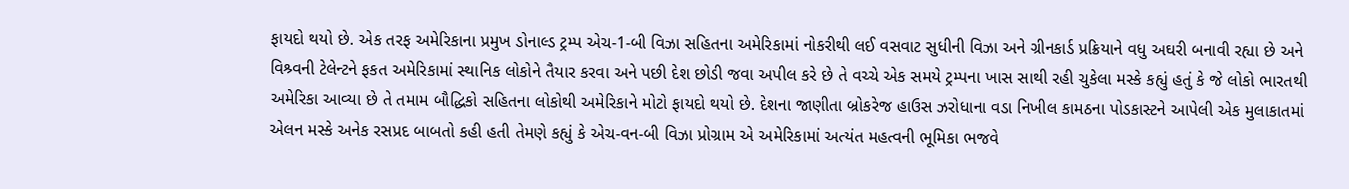ફાયદો થયો છે. એક તરફ અમેરિકાના પ્રમુખ ડોનાલ્ડ ટ્રમ્પ એચ-1-બી વિઝા સહિતના અમેરિકામાં નોકરીથી લઈ વસવાટ સુધીની વિઝા અને ગ્રીનકાર્ડ પ્રક્રિયાને વધુ અઘરી બનાવી રહ્યા છે અને વિશ્ર્વની ટેલેન્ટને ફકત અમેરિકામાં સ્થાનિક લોકોને તૈયાર કરવા અને પછી દેશ છોડી જવા અપીલ કરે છે તે વચ્ચે એક સમયે ટ્રમ્પના ખાસ સાથી રહી ચુકેલા મસ્કે કહ્યું હતું કે જે લોકો ભારતથી અમેરિકા આવ્યા છે તે તમામ બૌદ્ધિકો સહિતના લોકોથી અમેરિકાને મોટો ફાયદો થયો છે. દેશના જાણીતા બ્રોકરેજ હાઉસ ઝરોધાના વડા નિખીલ કામઠના પોડકાસ્ટને આપેલી એક મુલાકાતમાં એલન મસ્કે અનેક રસપ્રદ બાબતો કહી હતી તેમણે કહ્યું કે એચ-વન-બી વિઝા પ્રોગ્રામ એ અમેરિકામાં અત્યંત મહત્વની ભૂમિકા ભજવે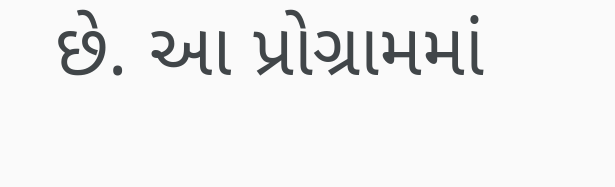છે. આ પ્રોગ્રામમાં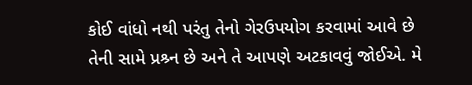કોઈ વાંધો નથી પરંતુ તેનો ગેરઉપયોગ કરવામાં આવે છે તેની સામે પ્રશ્ર્ન છે અને તે આપણે અટકાવવું જોઈએ. મે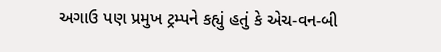અગાઉ પણ પ્રમુખ ટ્રમ્પને કહ્યું હતું કે એચ-વન-બી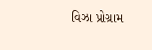વિઝા પ્રોગ્રામ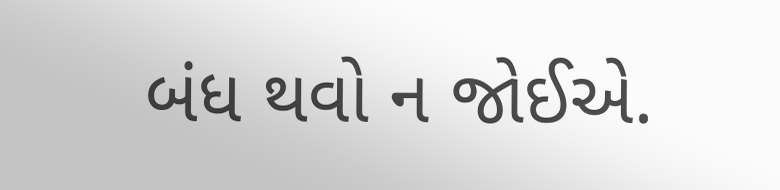બંધ થવો ન જોઈએ.